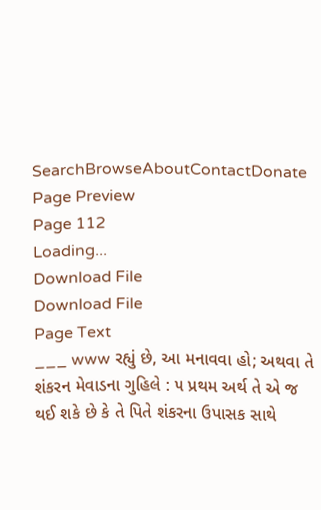SearchBrowseAboutContactDonate
Page Preview
Page 112
Loading...
Download File
Download File
Page Text
___ www રહ્યું છે, આ મનાવવા હો; અથવા તે શંકરન મેવાડના ગુહિલે : ૫ પ્રથમ અર્થ તે એ જ થઈ શકે છે કે તે પિતે શંકરના ઉપાસક સાથે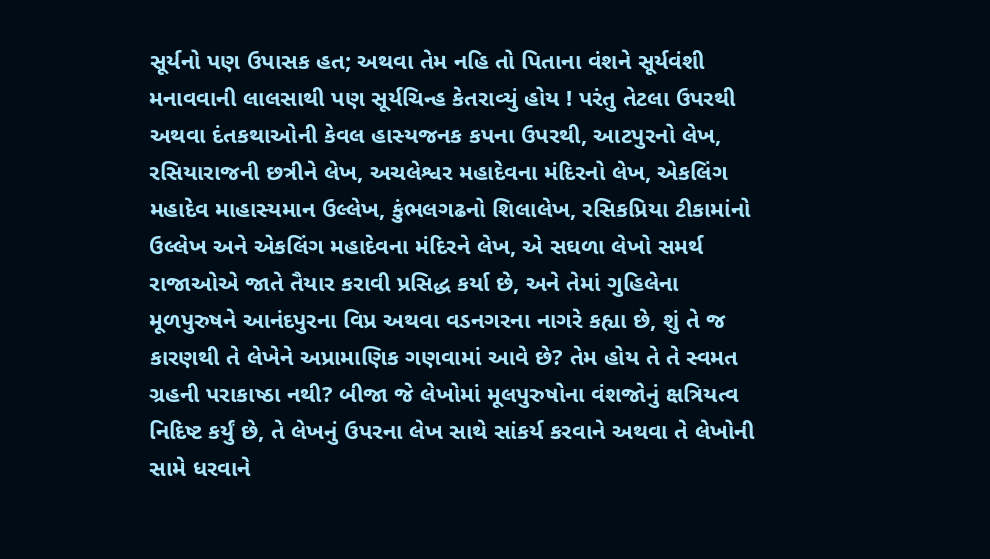સૂર્યનો પણ ઉપાસક હત; અથવા તેમ નહિ તો પિતાના વંશને સૂર્યવંશી મનાવવાની લાલસાથી પણ સૂર્યચિન્હ કેતરાવ્યું હોય ! પરંતુ તેટલા ઉપરથી અથવા દંતકથાઓની કેવલ હાસ્યજનક કપના ઉપરથી, આટપુરનો લેખ, રસિયારાજની છત્રીને લેખ, અચલેશ્વર મહાદેવના મંદિરનો લેખ, એકલિંગ મહાદેવ માહાસ્યમાન ઉલ્લેખ, કુંભલગઢનો શિલાલેખ, રસિકપ્રિયા ટીકામાંનો ઉલ્લેખ અને એકલિંગ મહાદેવના મંદિરને લેખ, એ સઘળા લેખો સમર્થ રાજાઓએ જાતે તૈયાર કરાવી પ્રસિદ્ધ કર્યા છે, અને તેમાં ગુહિલેના મૂળપુરુષને આનંદપુરના વિપ્ર અથવા વડનગરના નાગરે કહ્યા છે, શું તે જ કારણથી તે લેખેને અપ્રામાણિક ગણવામાં આવે છે? તેમ હોય તે તે સ્વમત ગ્રહની પરાકાષ્ઠા નથી? બીજા જે લેખોમાં મૂલપુરુષોના વંશજોનું ક્ષત્રિયત્વ નિદિષ્ટ કર્યું છે, તે લેખનું ઉપરના લેખ સાથે સાંકર્ય કરવાને અથવા તે લેખોની સામે ધરવાને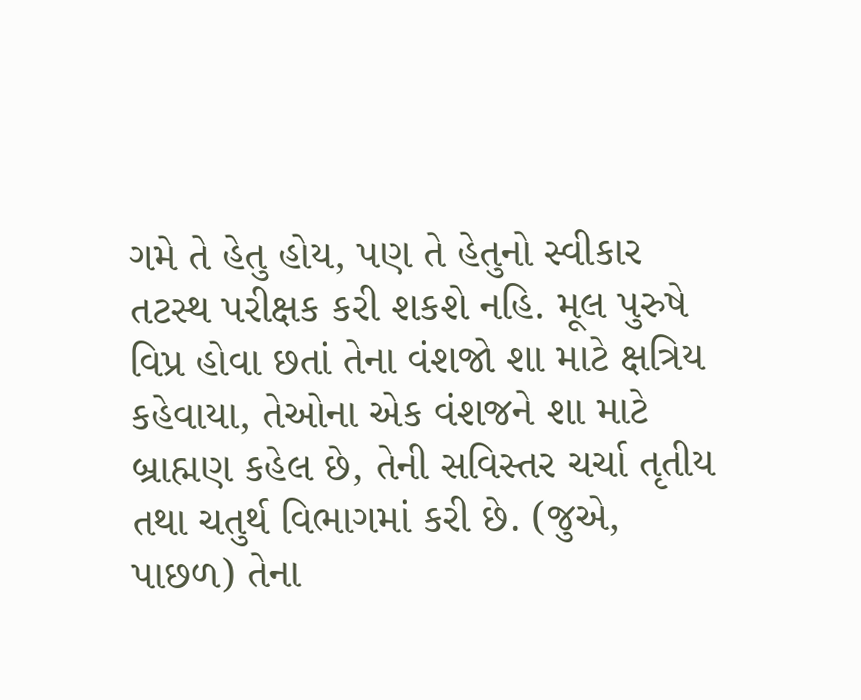ગમે તે હેતુ હોય, પણ તે હેતુનો સ્વીકાર તટસ્થ પરીક્ષક કરી શકશે નહિ. મૂલ પુરુષે વિપ્ર હોવા છતાં તેના વંશજો શા માટે ક્ષત્રિય કહેવાયા, તેઓના એક વંશજને શા માટે બ્રાહ્મણ કહેલ છે, તેની સવિસ્તર ચર્ચા તૃતીય તથા ચતુર્થ વિભાગમાં કરી છે. (જુએ, પાછળ) તેના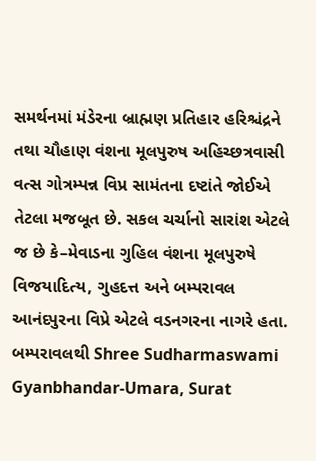સમર્થનમાં મંડેરના બ્રાહ્મણ પ્રતિહાર હરિશ્ચંદ્રને તથા ચૌહાણ વંશના મૂલપુરુષ અહિચ્છત્રવાસી વત્સ ગોત્રમ્પન્ન વિપ્ર સામંતના દષ્ટાંતે જોઈએ તેટલા મજબૂત છે. સકલ ચર્ચાનો સારાંશ એટલે જ છે કે–મેવાડના ગુહિલ વંશના મૂલપુરુષે વિજયાદિત્ય, ગુહદત્ત અને બમ્પરાવલ આનંદપુરના વિપ્રે એટલે વડનગરના નાગરે હતા. બમ્પરાવલથી Shree Sudharmaswami Gyanbhandar-Umara, Surat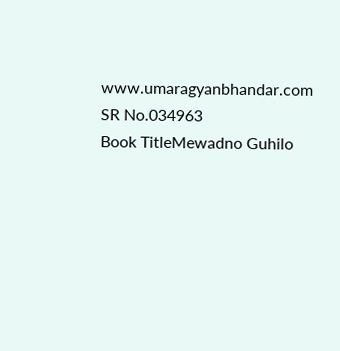www.umaragyanbhandar.com
SR No.034963
Book TitleMewadno Guhilo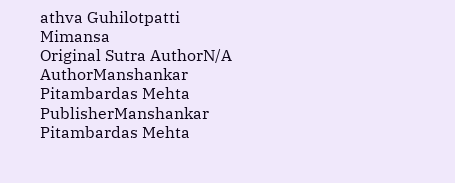athva Guhilotpatti Mimansa
Original Sutra AuthorN/A
AuthorManshankar Pitambardas Mehta
PublisherManshankar Pitambardas Mehta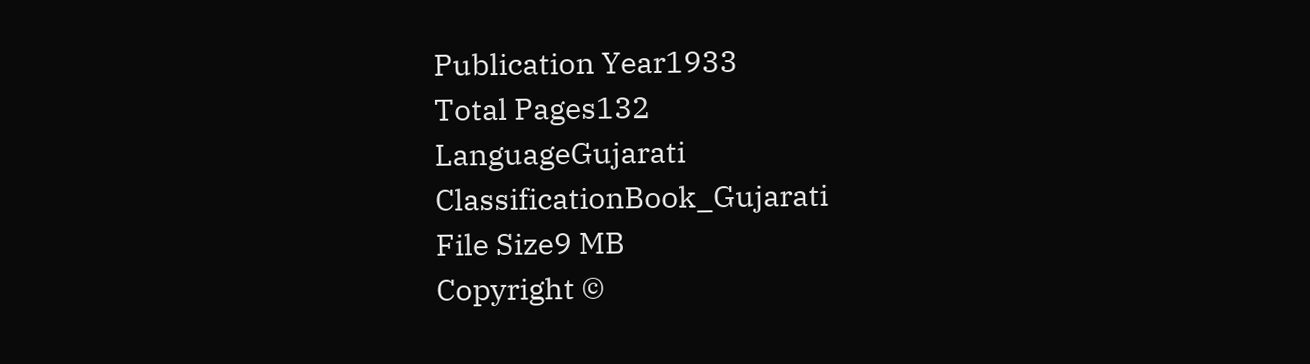Publication Year1933
Total Pages132
LanguageGujarati
ClassificationBook_Gujarati
File Size9 MB
Copyright ©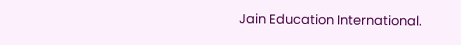Jain Education International.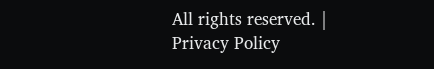All rights reserved. | Privacy Policy